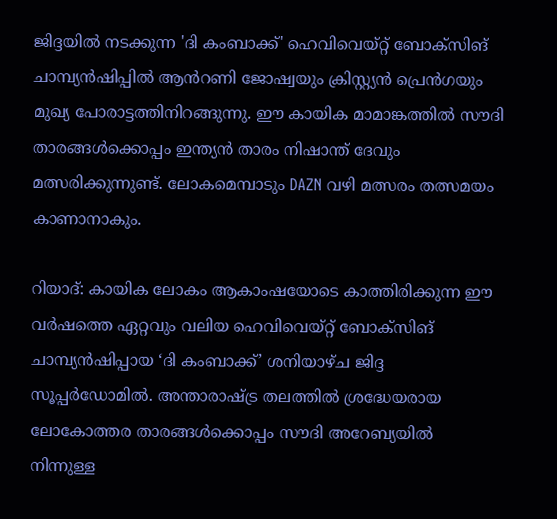ജിദ്ദയിൽ നടക്കുന്ന 'ദി കംബാക്ക്' ഹെവിവെയ്റ്റ് ബോക്സിങ് ചാമ്പ്യൻഷിപ്പിൽ ആൻറണി ജോഷ്വയും ക്രിസ്റ്റ്യൻ പ്രെൻഗയും മുഖ്യ പോരാട്ടത്തിനിറങ്ങുന്നു. ഈ കായിക മാമാങ്കത്തിൽ സൗദി താരങ്ങൾക്കൊപ്പം ഇന്ത്യൻ താരം നിഷാന്ത് ദേവും മത്സരിക്കുന്നുണ്ട്. ലോകമെമ്പാടും DAZN വഴി മത്സരം തത്സമയം കാണാനാകും.

റിയാദ്: കായിക ലോകം ആകാംഷയോടെ കാത്തിരിക്കുന്ന ഈ വർഷത്തെ ഏറ്റവും വലിയ ഹെവിവെയ്റ്റ് ബോക്സിങ് ചാമ്പ്യൻഷിപ്പായ ‘ദി കംബാക്ക്’ ശനിയാഴ്ച ജിദ്ദ സൂപ്പർഡോമിൽ. അന്താരാഷ്ട്ര തലത്തിൽ ശ്രദ്ധേയരായ ലോകോത്തര താരങ്ങൾക്കൊപ്പം സൗദി അറേബ്യയിൽ നിന്നുള്ള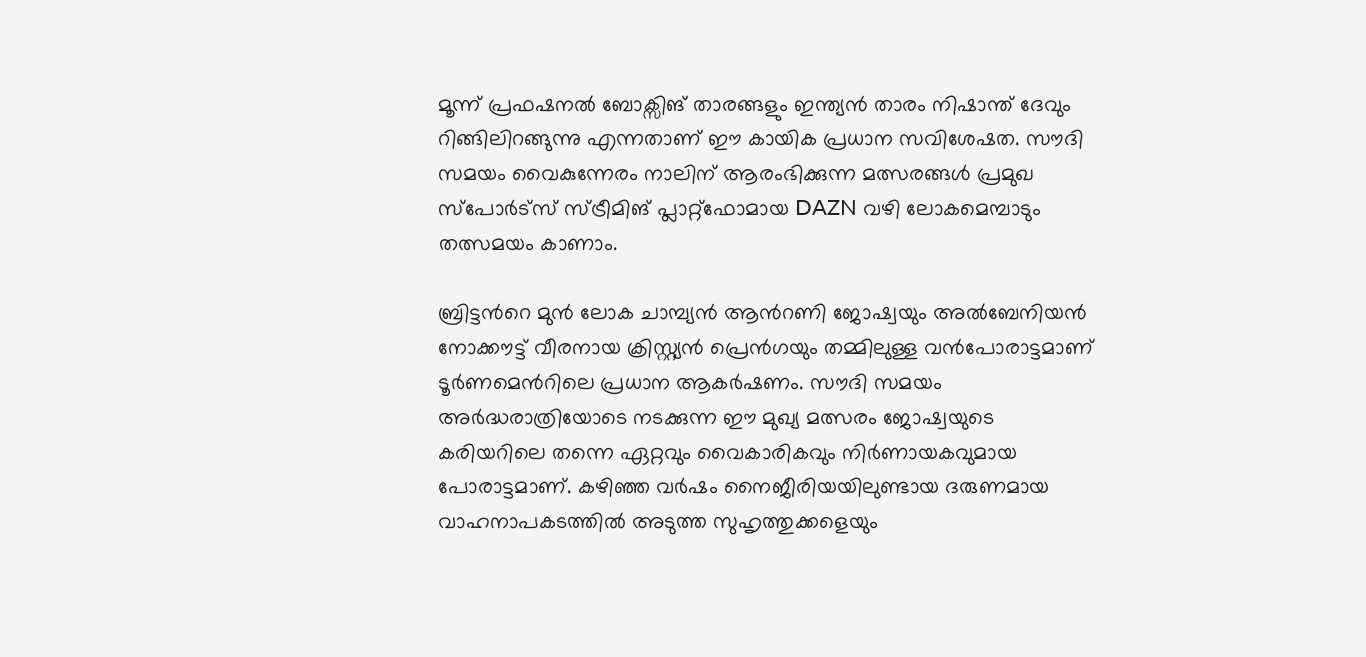മൂന്ന് പ്രഫഷനൽ ബോക്സിങ് താരങ്ങളും ഇന്ത്യൻ താരം നിഷാന്ത് ദേവും റിങ്ങിലിറങ്ങുന്നു എന്നതാണ് ഈ കായിക പ്രധാന സവിശേഷത. സൗദി സമയം വൈകുന്നേരം നാലിന് ആരംഭിക്കുന്ന മത്സരങ്ങൾ പ്രമുഖ സ്പോർട്സ് സ്ട്രീമിങ് പ്ലാറ്റ്‌ഫോമായ DAZN വഴി ലോകമെമ്പാടും തത്സമയം കാണാം.

ബ്രിട്ടന്‍റെ മുൻ ലോക ചാമ്പ്യൻ ആൻറണി ജോഷ്വയും അൽബേനിയൻ നോക്കൗട്ട് വീരനായ ക്രിസ്റ്റ്യൻ പ്രെൻഗയും തമ്മിലുള്ള വൻപോരാട്ടമാണ് ടൂർണമെൻറിലെ പ്രധാന ആകർഷണം. സൗദി സമയം അർദ്ധരാത്രിയോടെ നടക്കുന്ന ഈ മുഖ്യ മത്സരം ജോഷ്വയുടെ കരിയറിലെ തന്നെ ഏറ്റവും വൈകാരികവും നിർണായകവുമായ പോരാട്ടമാണ്. കഴിഞ്ഞ വർഷം നൈജീരിയയിലുണ്ടായ ദരുണമായ വാഹനാപകടത്തിൽ അടുത്ത സുഹൃത്തുക്കളെയും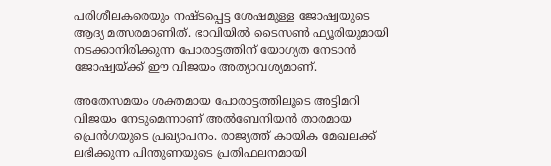പരിശീലകരെയും നഷ്ടപ്പെട്ട ശേഷമുള്ള ജോഷ്വയുടെ ആദ്യ മത്സരമാണിത്. ഭാവിയിൽ ടൈസൺ ഫ്യൂരിയുമായി നടക്കാനിരിക്കുന്ന പോരാട്ടത്തിന് യോഗ്യത നേടാൻ ജോഷ്വയ്ക്ക് ഈ വിജയം അത്യാവശ്യമാണ്.

അതേസമയം ശക്തമായ പോരാട്ടത്തിലൂടെ അട്ടിമറി വിജയം നേടുമെന്നാണ് അൽബേനിയൻ താരമായ പ്രെൻഗയുടെ പ്രഖ്യാപനം. രാജ്യത്ത് കായിക മേഖലക്ക് ലഭിക്കുന്ന പിന്തുണയുടെ പ്രതിഫലനമായി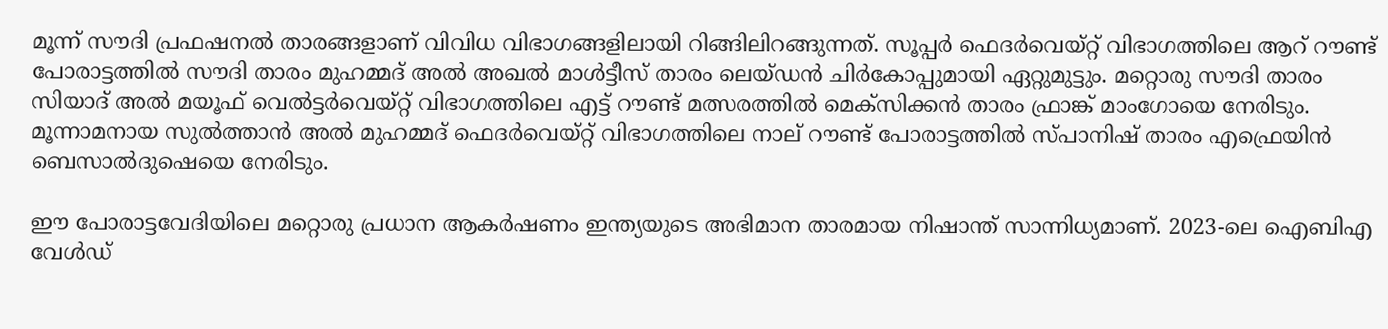മൂന്ന് സൗദി പ്രഫഷനൽ താരങ്ങളാണ് വിവിധ വിഭാഗങ്ങളിലായി റിങ്ങിലിറങ്ങുന്നത്. സൂപ്പർ ഫെദർവെയ്റ്റ് വിഭാഗത്തിലെ ആറ് റൗണ്ട് പോരാട്ടത്തിൽ സൗദി താരം മുഹമ്മദ് അൽ അഖൽ മാൾട്ടീസ് താരം ലെയ്ഡൻ ചിർകോപ്പുമായി ഏറ്റുമുട്ടും. മറ്റൊരു സൗദി താരം സിയാദ് അൽ മയൂഫ് വെൽട്ടർവെയ്റ്റ് വിഭാഗത്തിലെ എട്ട് റൗണ്ട് മത്സരത്തിൽ മെക്സിക്കൻ താരം ഫ്രാങ്ക് മാംഗോയെ നേരിടും. മൂന്നാമനായ സുൽത്താൻ അൽ മുഹമ്മദ് ഫെദർവെയ്റ്റ് വിഭാഗത്തിലെ നാല് റൗണ്ട് പോരാട്ടത്തിൽ സ്പാനിഷ് താരം എഫ്രെയിൻ ബെസാൽദുഷെയെ നേരിടും.

ഈ പോരാട്ടവേദിയിലെ മറ്റൊരു പ്രധാന ആകർഷണം ഇന്ത്യയുടെ അഭിമാന താരമായ നിഷാന്ത് സാന്നിധ്യമാണ്. 2023-ലെ ഐബിഎ വേൾഡ്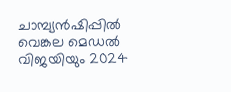ചാമ്പ്യൻഷിപ്പിൽ വെങ്കല മെഡൽ വിജയിയും 2024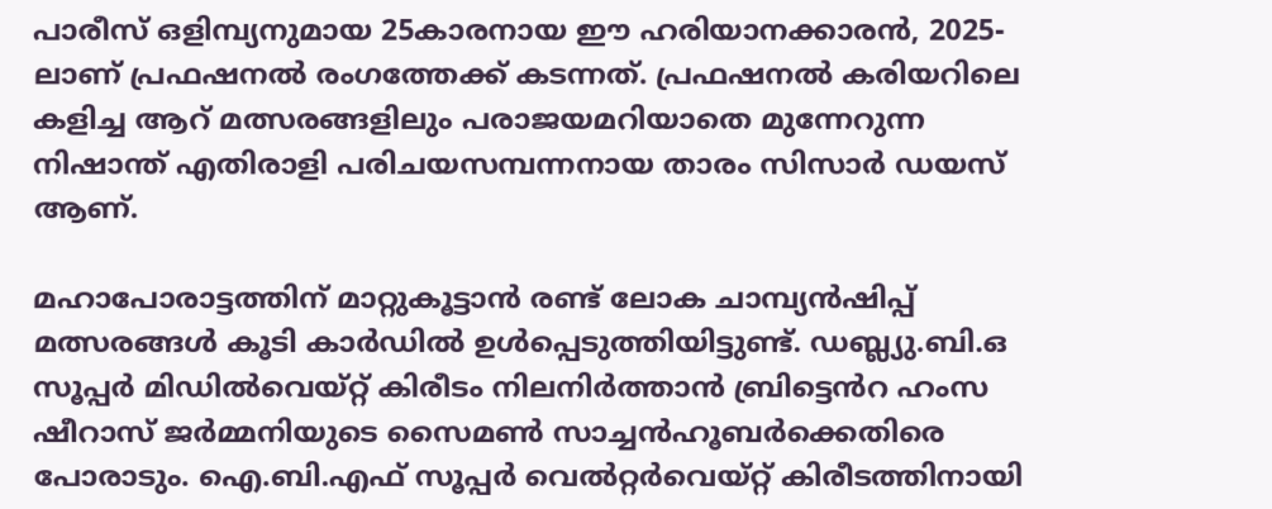പാരീസ് ഒളിമ്പ്യനുമായ 25കാരനായ ഈ ഹരിയാനക്കാരൻ, 2025-ലാണ് പ്രഫഷനൽ രംഗത്തേക്ക് കടന്നത്. പ്രഫഷനൽ കരിയറിലെ കളിച്ച ആറ് മത്സരങ്ങളിലും പരാജയമറിയാതെ മുന്നേറുന്ന നിഷാന്ത് എതിരാളി പരിചയസമ്പന്നനായ താരം സിസാർ ഡയസ് ആണ്.

മഹാപോരാട്ടത്തിന് മാറ്റുകൂട്ടാൻ രണ്ട് ലോക ചാമ്പ്യൻഷിപ്പ് മത്സരങ്ങൾ കൂടി കാർഡിൽ ഉൾപ്പെടുത്തിയിട്ടുണ്ട്. ഡബ്ല്യു.ബി.ഒ സൂപ്പർ മിഡിൽവെയ്റ്റ് കിരീടം നിലനിർത്താൻ ബ്രിട്ടെൻറ ഹംസ ഷീറാസ് ജർമ്മനിയുടെ സൈമൺ സാച്ചൻഹൂബർക്കെതിരെ പോരാടും. ഐ.ബി.എഫ് സൂപ്പർ വെൽറ്റർവെയ്റ്റ് കിരീടത്തിനായി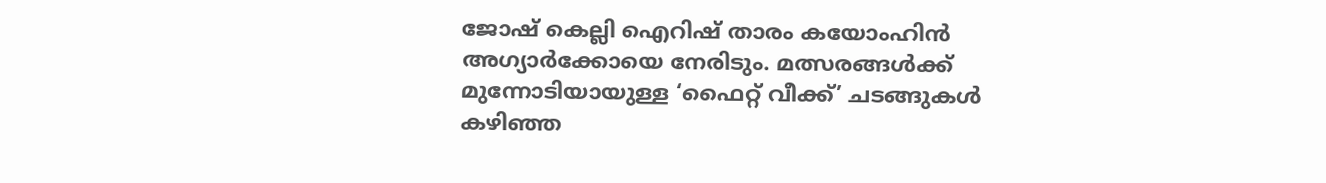ജോഷ് കെല്ലി ഐറിഷ് താരം കയോംഹിൻ അഗ്യാർക്കോയെ നേരിടും. മത്സരങ്ങൾക്ക് മുന്നോടിയായുള്ള ‘ഫൈറ്റ് വീക്ക്’ ചടങ്ങുകൾ കഴിഞ്ഞ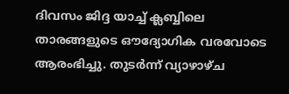ദിവസം ജിദ്ദ യാച്ച് ക്ലബ്ബിലെ താരങ്ങളുടെ ഔദ്യോഗിക വരവോടെ ആരംഭിച്ചു. തുടർന്ന് വ്യാഴാഴ്ച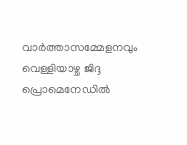വാർത്താസമ്മേളനവും വെള്ളിയാഴ്ച ജിദ്ദ പ്രൊമെനേഡിൽ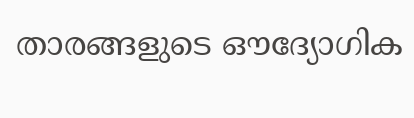താരങ്ങളുടെ ഔദ്യോഗിക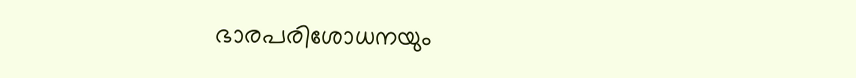ഭാരപരിശോധനയും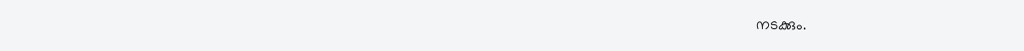നടക്കും.